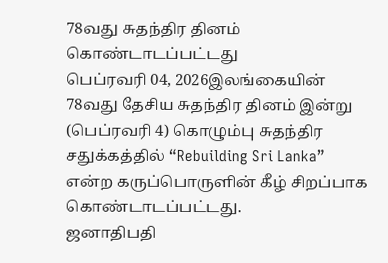78வது சுதந்திர தினம் கொண்டாடப்பட்டது
பெப்ரவரி 04, 2026இலங்கையின் 78வது தேசிய சுதந்திர தினம் இன்று (பெப்ரவரி 4) கொழும்பு சுதந்திர சதுக்கத்தில் “Rebuilding Sri Lanka” என்ற கருப்பொருளின் கீழ் சிறப்பாக கொண்டாடப்பட்டது.
ஜனாதிபதி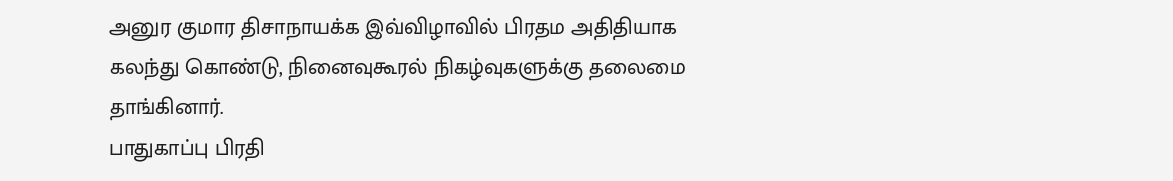அனுர குமார திசாநாயக்க இவ்விழாவில் பிரதம அதிதியாக கலந்து கொண்டு, நினைவுகூரல் நிகழ்வுகளுக்கு தலைமை தாங்கினார்.
பாதுகாப்பு பிரதி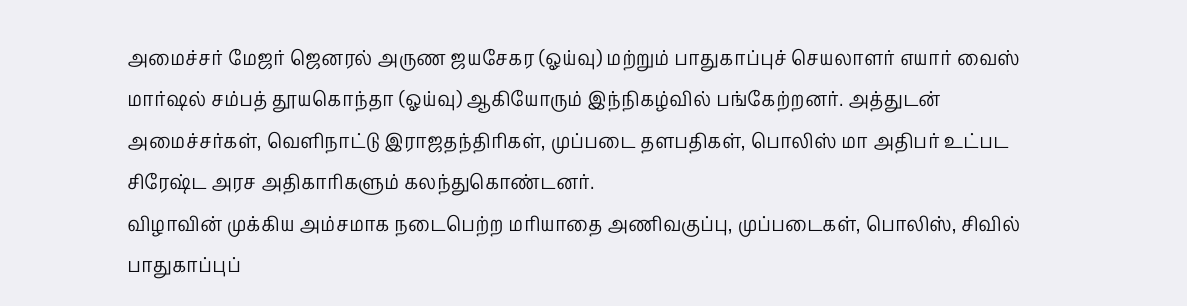அமைச்சர் மேஜர் ஜெனரல் அருண ஜயசேகர (ஓய்வு) மற்றும் பாதுகாப்புச் செயலாளர் எயார் வைஸ் மார்ஷல் சம்பத் தூயகொந்தா (ஓய்வு) ஆகியோரும் இந்நிகழ்வில் பங்கேற்றனர். அத்துடன் அமைச்சர்கள், வெளிநாட்டு இராஜதந்திரிகள், முப்படை தளபதிகள், பொலிஸ் மா அதிபர் உட்பட சிரேஷ்ட அரச அதிகாரிகளும் கலந்துகொண்டனர்.
விழாவின் முக்கிய அம்சமாக நடைபெற்ற மரியாதை அணிவகுப்பு, முப்படைகள், பொலிஸ், சிவில் பாதுகாப்புப்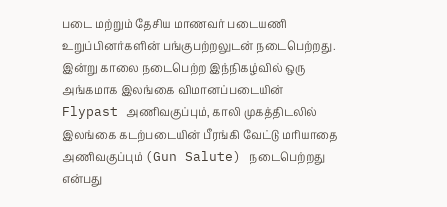படை மற்றும் தேசிய மாணவர் படையணி உறுப்பினர்களின் பங்குபற்றலுடன் நடைபெற்றது.
இன்று காலை நடைபெற்ற இந்நிகழ்வில் ஒரு அங்கமாக இலங்கை விமானப்படையின் Flypast அணிவகுப்பும், காலி முகத்திடலில் இலங்கை கடற்படையின் பீரங்கி வேட்டு மரியாதை அணிவகுப்பும் (Gun Salute) நடைபெற்றது என்பது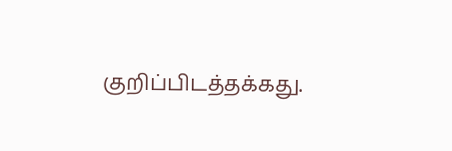குறிப்பிடத்தக்கது.